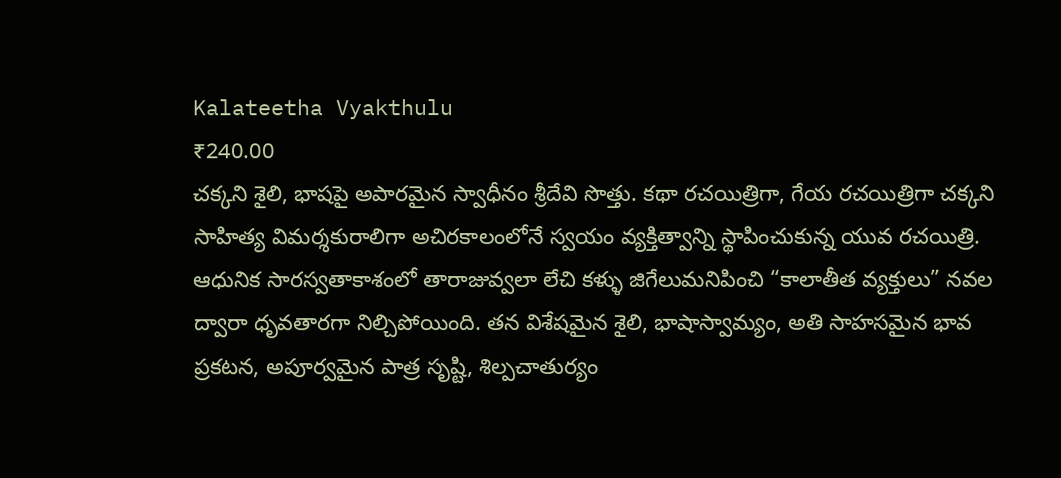Kalateetha Vyakthulu
₹240.00
చక్కని శైలి, భాషపై అపారమైన స్వాధీనం శ్రీదేవి సొత్తు. కథా రచయిత్రిగా, గేయ రచయిత్రిగా చక్కని సాహిత్య విమర్శకురాలిగా అచిరకాలంలోనే స్వయం వ్యక్తిత్వాన్ని స్థాపించుకున్న యువ రచయిత్రి. ఆధునిక సారస్వతాకాశంలో తారాజువ్వలా లేచి కళ్ళు జిగేలుమనిపించి “కాలాతీత వ్యక్తులు” నవల ద్వారా ధృవతారగా నిల్చిపోయింది. తన విశేషమైన శైలి, భాషాస్వామ్యం, అతి సాహసమైన భావ ప్రకటన, అపూర్వమైన పాత్ర సృష్టి, శిల్పచాతుర్యం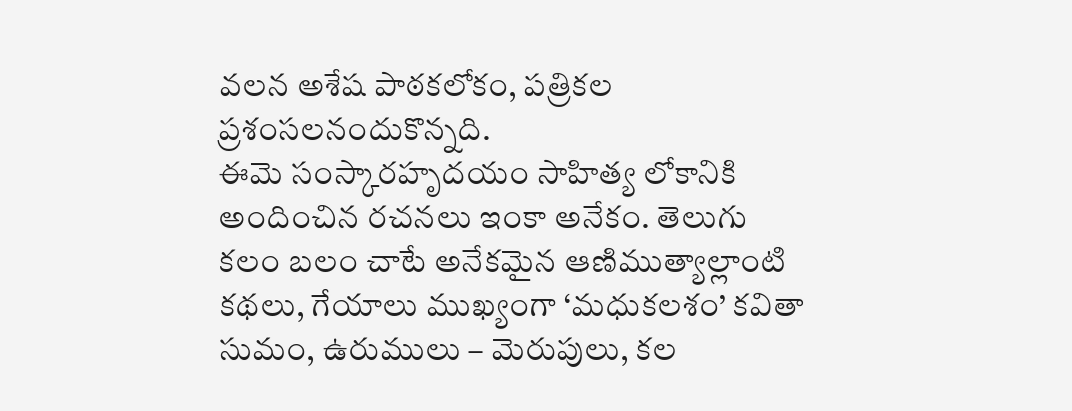వలన అశేష పాఠకలోకం, పత్రికల ప్రశంసలనందుకొన్నది.
ఈమె సంస్కారహృదయం సాహిత్య లోకానికి అందించిన రచనలు ఇంకా అనేకం. తెలుగు కలం బలం చాటే అనేకమైన ఆణిముత్యాల్లాంటి కథలు, గేయాలు ముఖ్యంగా ‘మధుకలశం’ కవితా సుమం, ఉరుములు – మెరుపులు, కల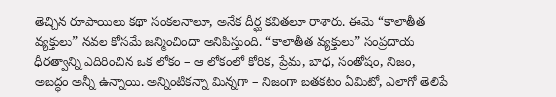తెచ్చిన రూపాయిలు కథా సంకలనాలూ, అనేక దీర్ఘ కవితలూ రాశారు. ఈమె “కాలాతీత వ్యక్తులు” నవల కోసమే జన్మించిందా అనిపిస్తుంది. “కాలాతీత వ్యక్తులు” సంప్రదాయ ధీరత్వాన్ని ఎదిరించిన ఒక లోకం – ఆ లోకంలో కోరిక, ప్రేమ, బాధ, సంతోషం, నిజం, అబద్ధం అన్నీ ఉన్నాయి. అన్నింటికన్నా మిన్నగా – నిజంగా బతకటం ఏమిటో, ఎలాగో తెలిపే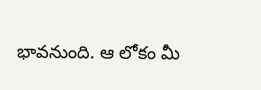భావనుంది. ఆ లోకం మీ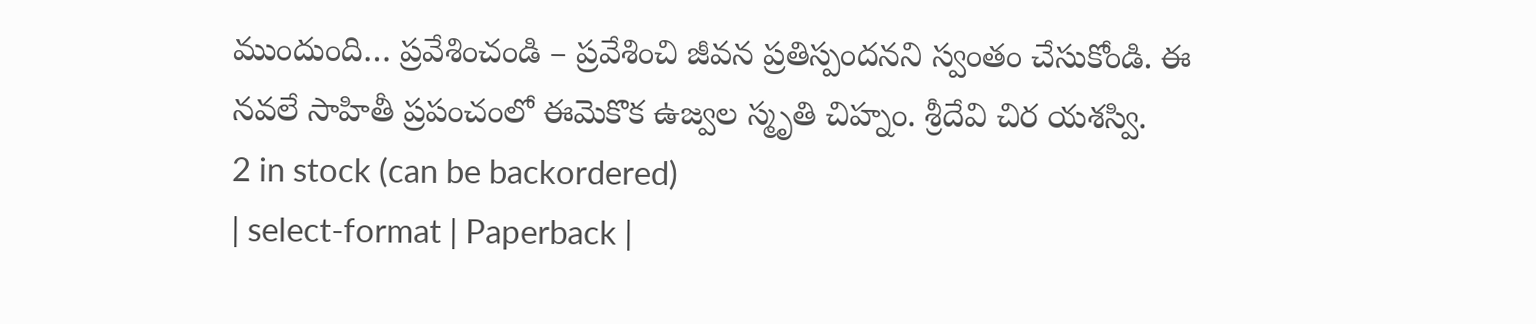ముందుంది… ప్రవేశించండి – ప్రవేశించి జీవన ప్రతిస్పందనని స్వంతం చేసుకోండి. ఈ నవలే సాహితీ ప్రపంచంలో ఈమెకొక ఉజ్వల స్మృతి చిహ్నం. శ్రీదేవి చిర యశస్వి.
2 in stock (can be backordered)
| select-format | Paperback |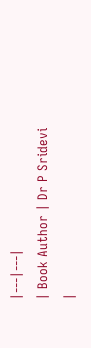|---|---|
| Book Author | Dr P Sridevi |